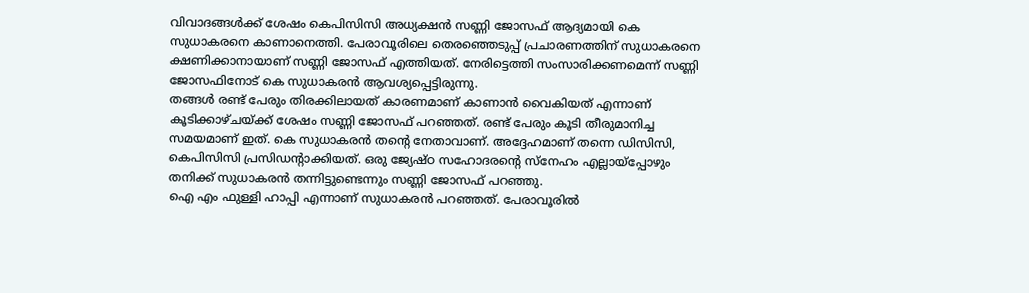വിവാദങ്ങൾക്ക് ശേഷം കെപിസിസി അധ്യക്ഷൻ സണ്ണി ജോസഫ് ആദ്യമായി കെ സുധാകരനെ കാണാനെത്തി. പേരാവൂരിലെ തെരഞ്ഞെടുപ്പ് പ്രചാരണത്തിന് സുധാകരനെ ക്ഷണിക്കാനായാണ് സണ്ണി ജോസഫ് എത്തിയത്. നേരിട്ടെത്തി സംസാരിക്കണമെന്ന് സണ്ണി ജോസഫിനോട് കെ സുധാകരൻ ആവശ്യപ്പെട്ടിരുന്നു.
തങ്ങൾ രണ്ട് പേരും തിരക്കിലായത് കാരണമാണ് കാണാൻ വൈകിയത് എന്നാണ് കൂടിക്കാഴ്ചയ്ക്ക് ശേഷം സണ്ണി ജോസഫ് പറഞ്ഞത്. രണ്ട് പേരും കൂടി തീരുമാനിച്ച സമയമാണ് ഇത്. കെ സുധാകരൻ തൻ്റെ നേതാവാണ്. അദ്ദേഹമാണ് തന്നെ ഡിസിസി, കെപിസിസി പ്രസിഡന്റാക്കിയത്. ഒരു ജ്യേഷ്ഠ സഹോദരന്റെ സ്നേഹം എല്ലായ്പ്പോഴും തനിക്ക് സുധാകരൻ തന്നിട്ടുണ്ടെന്നും സണ്ണി ജോസഫ് പറഞ്ഞു.
ഐ എം ഫുള്ളി ഹാപ്പി എന്നാണ് സുധാകരൻ പറഞ്ഞത്. പേരാവൂരിൽ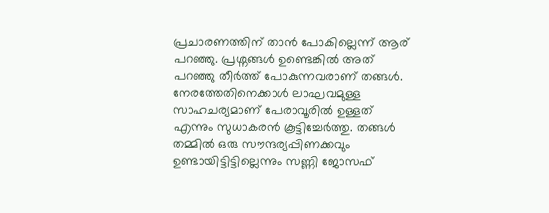പ്രചാരണത്തിന് താൻ പോകില്ലെന്ന് ആര് പറഞ്ഞു. പ്രശ്നങ്ങൾ ഉണ്ടെങ്കിൽ അത് പറഞ്ഞു തീർത്ത് പോകുന്നവരാണ് തങ്ങൾ. നേരത്തേതിനെക്കാൾ ലാഘവമുള്ള സാഹചര്യമാണ് പേരാവൂരിൽ ഉള്ളത് എന്നും സുധാകരൻ കൂട്ടിച്ചേർത്തു. തങ്ങൾ തമ്മിൽ ഒരു സൗന്ദര്യപ്പിണക്കവും ഉണ്ടായിട്ടിട്ടില്ലെന്നും സണ്ണി ജോസഫ്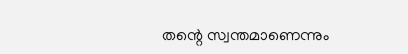തന്റെ സ്വന്തമാണെന്നും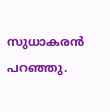സുധാകരൻ പറഞ്ഞു.